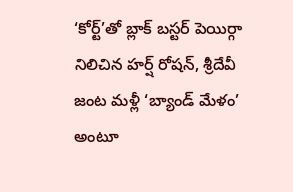‘కోర్ట్’తో బ్లాక్ బస్టర్ పెయిర్గా నిలిచిన హర్ష్ రోషన్, శ్రీదేవీ జంట మళ్లీ ‘బ్యాండ్ మేళం’ అంటూ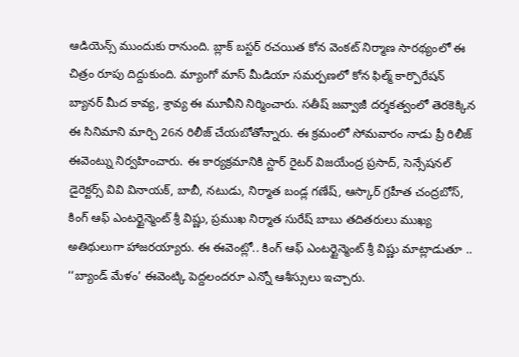ఆడియెన్స్ ముందుకు రానుంది. బ్లాక్ బస్టర్ రచయిత కోన వెంకట్ నిర్మాణ సారథ్యంలో ఈ చిత్రం రూపు దిద్దుకుంది. మ్యాంగో మాస్ మీడియా సమర్పణలో కోన ఫిల్మ్ కార్పొరేషన్ బ్యానర్ మీద కావ్య, శ్రావ్య ఈ మూవీని నిర్మించారు. సతీష్ జవ్వాజీ దర్శకత్వంలో తెరకెక్కిన ఈ సినిమాని మార్చి 26న రిలీజ్ చేయబోతోన్నారు. ఈ క్రమంలో సోమవారం నాడు ప్రీ రిలీజ్ ఈవెంట్ను నిర్వహించారు. ఈ కార్యక్రమానికి స్టార్ రైటర్ విజయేంద్ర ప్రసాద్, సెన్సేషనల్ డైరెక్టర్స్ వివి వినాయక్, బాబీ, నటుడు, నిర్మాత బండ్ల గణేష్, ఆస్కార్ గ్రహీత చంద్రబోస్, కింగ్ ఆఫ్ ఎంటర్టైన్మెంట్ శ్రీ విష్ణు, ప్రముఖ నిర్మాత సురేష్ బాబు తదితరులు ముఖ్య అతిథులుగా హాజరయ్యారు. ఈ ఈవెంట్లో.. కింగ్ ఆఫ్ ఎంటర్టైన్మెంట్ శ్రీ విష్ణు మాట్లాడుతూ .. ‘‘బ్యాండ్ మేళం’ ఈవెంట్కి పెద్దలందరూ ఎన్నో ఆశీస్సులు ఇచ్చారు.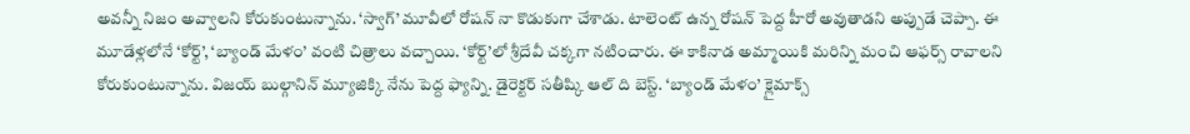అవన్నీ నిజం అవ్వాలని కోరుకుంటున్నాను. ‘స్వాగ్’ మూవీలో రోషన్ నా కొడుకుగా చేశాడు. టాలెంట్ ఉన్న రోషన్ పెద్ద హీరో అవుతాడని అప్పుడే చెప్పా. ఈ మూడేళ్లలోనే ‘కోర్ట్’, ‘బ్యాండ్ మేళం’ వంటి చిత్రాలు వచ్చాయి. ‘కోర్ట్’లో శ్రీదేవీ చక్కగా నటించారు. ఈ కాకినాడ అమ్మాయికి మరిన్ని మంచి ఆఫర్స్ రావాలని కోరుకుంటున్నాను. విజయ్ బుల్గానిన్ మ్యూజిక్కి నేను పెద్ద ఫ్యాన్ని. డైరెక్టర్ సతీష్కి ఆల్ ది బెస్ట్. ‘బ్యాండ్ మేళం’ క్లైమాక్స్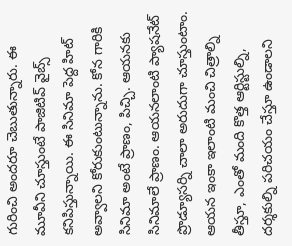గురించి అందరూ చెబుతున్నారు. ఈ మూవీని చూస్తుంటే పాజిటివ్ వైబ్స్ కనిపిస్తున్నాయి. ఈ సినిమా పెద్ద హిట్ అవ్వాలని కోరుకుంటున్నాను. కోన గారికి సినిమా అంటే ప్రాణం, పిచ్చి. ఆయనకు సినిమాలే ప్రాణం. ఆయనలాంటి ప్యాషనేట్ ప్రొడ్యూసర్ని చాలా అరుదుగా చూస్తుంటాం. ఆయన ఇంకా ఇలాంటి మంచి చిత్రాల్ని తీస్తూ, ఎంతో మంది కొత్త ఆర్టిస్టుల్ని, దర్శకుల్ని పరిచయం చేస్తూ ఉండాలని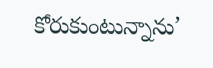కోరుకుంటున్నాను’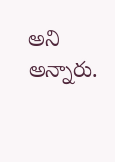అని అన్నారు.